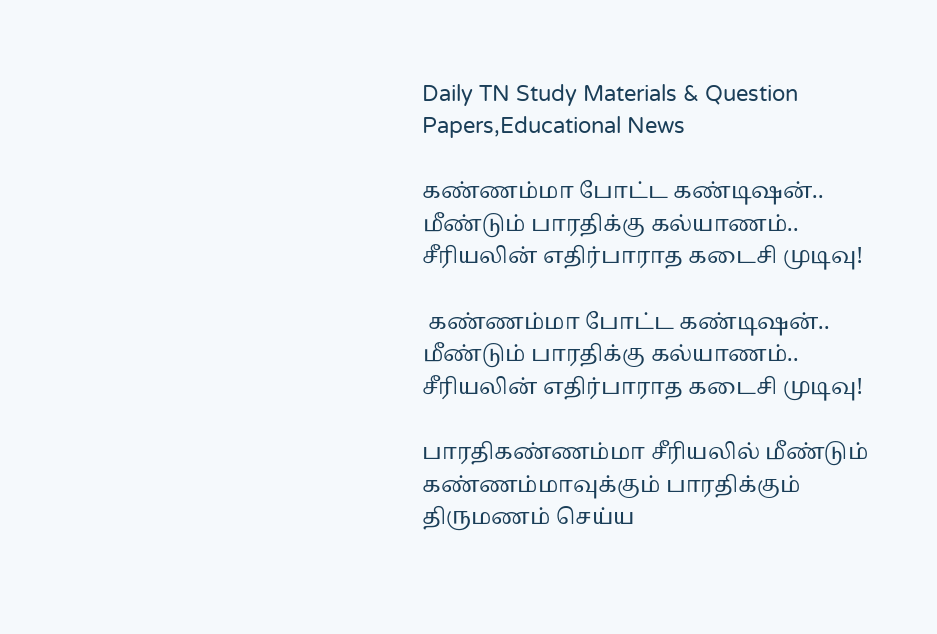Daily TN Study Materials & Question Papers,Educational News

கண்ணம்மா போட்ட கண்டிஷன்.. மீண்டும் பாரதிக்கு கல்யாணம்.. சீரியலின் எதிர்பாராத கடைசி முடிவு!

 கண்ணம்மா போட்ட கண்டிஷன்.. மீண்டும் பாரதிக்கு கல்யாணம்.. சீரியலின் எதிர்பாராத கடைசி முடிவு!

பாரதிகண்ணம்மா சீரியலில் மீண்டும் கண்ணம்மாவுக்கும் பாரதிக்கும் திருமணம் செய்ய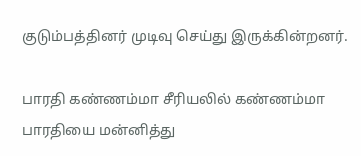குடும்பத்தினர் முடிவு செய்து இருக்கின்றனர்.

பாரதி கண்ணம்மா சீரியலில் கண்ணம்மா பாரதியை மன்னித்து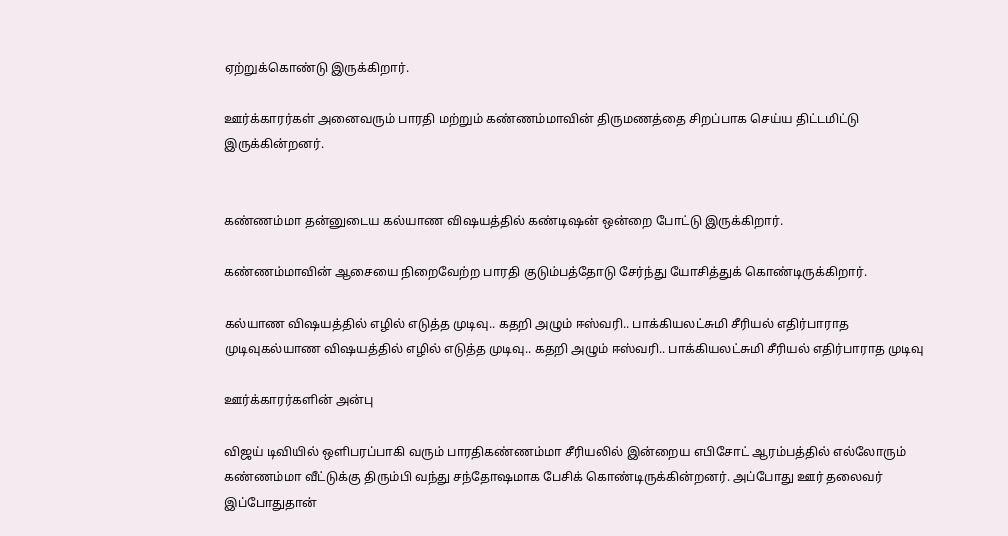ஏற்றுக்கொண்டு இருக்கிறார்.

ஊர்க்காரர்கள் அனைவரும் பாரதி மற்றும் கண்ணம்மாவின் திருமணத்தை சிறப்பாக செய்ய திட்டமிட்டு இருக்கின்றனர்.


கண்ணம்மா தன்னுடைய கல்யாண விஷயத்தில் கண்டிஷன் ஒன்றை போட்டு இருக்கிறார்.

கண்ணம்மாவின் ஆசையை நிறைவேற்ற பாரதி குடும்பத்தோடு சேர்ந்து யோசித்துக் கொண்டிருக்கிறார்.

கல்யாண விஷயத்தில் எழில் எடுத்த முடிவு.. கதறி அழும் ஈஸ்வரி.. பாக்கியலட்சுமி சீரியல் எதிர்பாராத முடிவுகல்யாண விஷயத்தில் எழில் எடுத்த முடிவு.. கதறி அழும் ஈஸ்வரி.. பாக்கியலட்சுமி சீரியல் எதிர்பாராத முடிவு

ஊர்க்காரர்களின் அன்பு

விஜய் டிவியில் ஒளிபரப்பாகி வரும் பாரதிகண்ணம்மா சீரியலில் இன்றைய எபிசோட் ஆரம்பத்தில் எல்லோரும் கண்ணம்மா வீட்டுக்கு திரும்பி வந்து சந்தோஷமாக பேசிக் கொண்டிருக்கின்றனர். அப்போது ஊர் தலைவர் இப்போதுதான்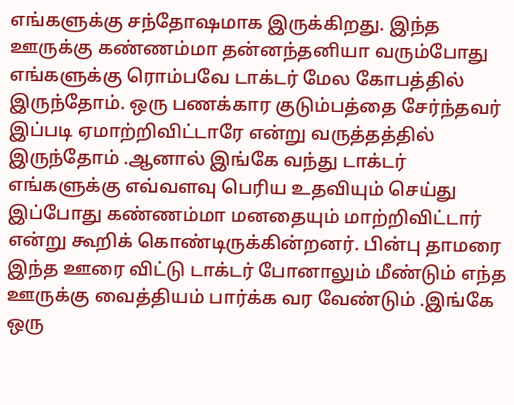எங்களுக்கு சந்தோஷமாக இருக்கிறது. இந்த ஊருக்கு கண்ணம்மா தன்னந்தனியா வரும்போது எங்களுக்கு ரொம்பவே டாக்டர் மேல கோபத்தில் இருந்தோம். ஒரு பணக்கார குடும்பத்தை சேர்ந்தவர் இப்படி ஏமாற்றிவிட்டாரே என்று வருத்தத்தில் இருந்தோம் .ஆனால் இங்கே வந்து டாக்டர் எங்களுக்கு எவ்வளவு பெரிய உதவியும் செய்து இப்போது கண்ணம்மா மனதையும் மாற்றிவிட்டார் என்று கூறிக் கொண்டிருக்கின்றனர். பின்பு தாமரை இந்த ஊரை விட்டு டாக்டர் போனாலும் மீண்டும் எந்த ஊருக்கு வைத்தியம் பார்க்க வர வேண்டும் .இங்கே ஒரு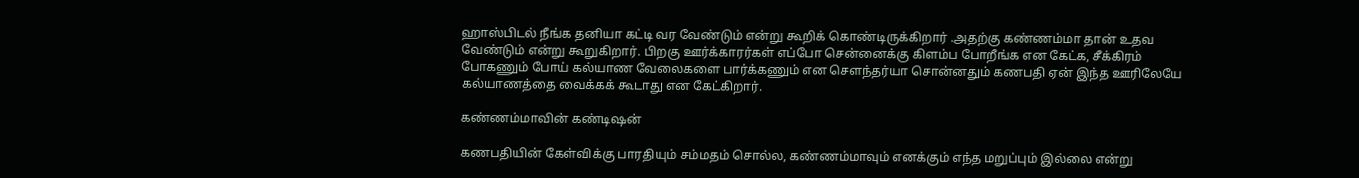ஹாஸ்பிடல் நீங்க தனியா கட்டி வர வேண்டும் என்று கூறிக் கொண்டிருக்கிறார் .அதற்கு கண்ணம்மா தான் உதவ வேண்டும் என்று கூறுகிறார். பிறகு ஊர்க்காரர்கள் எப்போ சென்னைக்கு கிளம்ப போறீங்க என கேட்க, சீக்கிரம் போகணும் போய் கல்யாண வேலைகளை பார்க்கணும் என சௌந்தர்யா சொன்னதும் கணபதி ஏன் இந்த ஊரிலேயே கல்யாணத்தை வைக்கக் கூடாது என கேட்கிறார்.

கண்ணம்மாவின் கண்டிஷன்

கணபதியின் கேள்விக்கு பாரதியும் சம்மதம் சொல்ல, கண்ணம்மாவும் எனக்கும் எந்த மறுப்பும் இல்லை என்று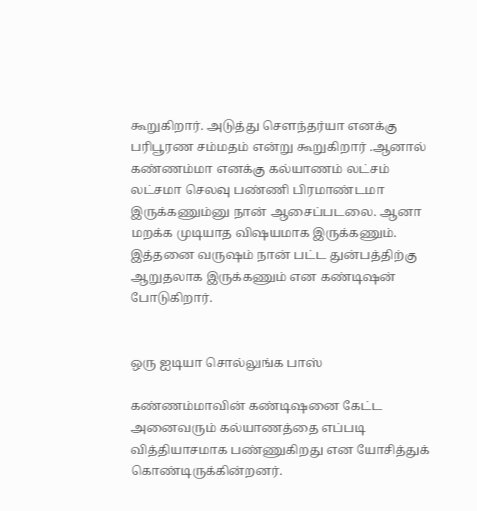கூறுகிறார். அடுத்து சௌந்தர்யா எனக்கு பரிபூரண சம்மதம் என்று கூறுகிறார் .ஆனால் கண்ணம்மா எனக்கு கல்யாணம் லட்சம் லட்சமா செலவு பண்ணி பிரமாண்டமா இருக்கணும்னு நான் ஆசைப்படலை. ஆனா மறக்க முடியாத விஷயமாக இருக்கணும். இத்தனை வருஷம் நான் பட்ட துன்பத்திற்கு ஆறுதலாக இருக்கணும் என கண்டிஷன் போடுகிறார்.


ஒரு ஐடியா சொல்லுங்க பாஸ்

கண்ணம்மாவின் கண்டிஷனை கேட்ட அனைவரும் கல்யாணத்தை எப்படி வித்தியாசமாக பண்ணுகிறது என யோசித்துக் கொண்டிருக்கின்றனர்.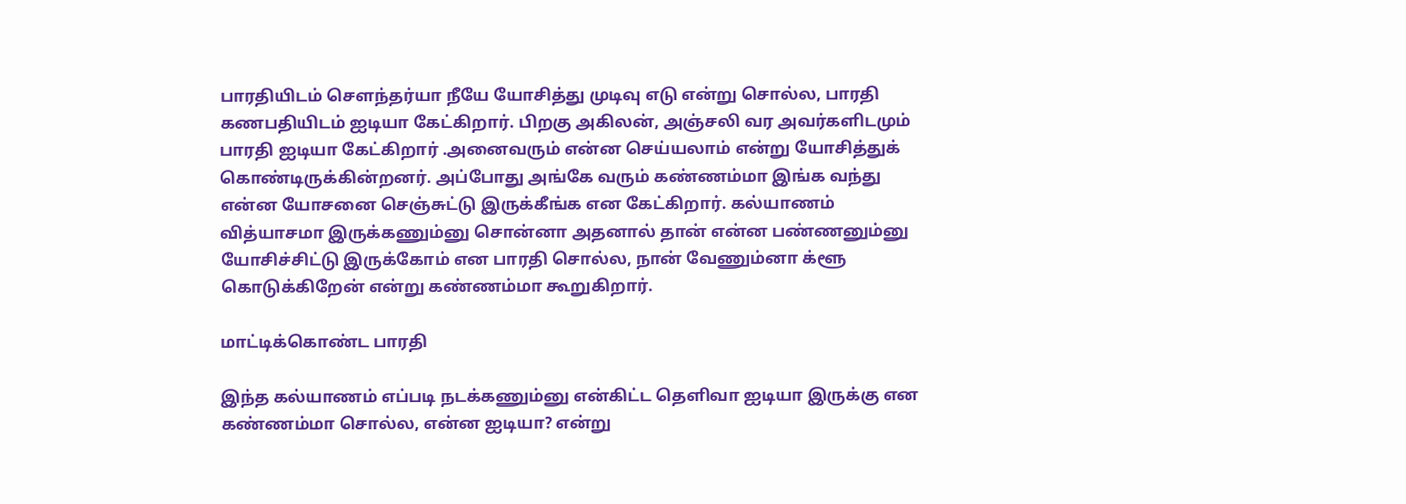பாரதியிடம் சௌந்தர்யா நீயே யோசித்து முடிவு எடு என்று சொல்ல, பாரதி கணபதியிடம் ஐடியா கேட்கிறார். பிறகு அகிலன், அஞ்சலி வர அவர்களிடமும் பாரதி ஐடியா கேட்கிறார் .அனைவரும் என்ன செய்யலாம் என்று யோசித்துக் கொண்டிருக்கின்றனர். அப்போது அங்கே வரும் கண்ணம்மா இங்க வந்து என்ன யோசனை செஞ்சுட்டு இருக்கீங்க என கேட்கிறார். கல்யாணம் வித்யாசமா இருக்கணும்னு சொன்னா அதனால் தான் என்ன பண்ணனும்னு யோசிச்சிட்டு இருக்கோம் என பாரதி சொல்ல, நான் வேணும்னா க்ளூ கொடுக்கிறேன் என்று கண்ணம்மா கூறுகிறார்.

மாட்டிக்கொண்ட பாரதி

இந்த கல்யாணம் எப்படி நடக்கணும்னு என்கிட்ட தெளிவா ஐடியா இருக்கு என கண்ணம்மா சொல்ல, என்ன ஐடியா? என்று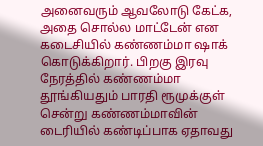அனைவரும் ஆவலோடு கேட்க, அதை சொல்ல மாட்டேன் என கடைசியில் கண்ணம்மா ஷாக் கொடுக்கிறார். பிறகு இரவு நேரத்தில் கண்ணம்மா தூங்கியதும் பாரதி ரூமுக்குள் சென்று கண்ணம்மாவின் டைரியில் கண்டிப்பாக ஏதாவது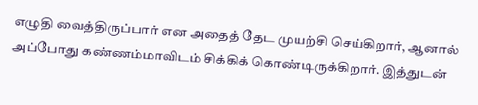எழுதி வைத்திருப்பார் என அதைத் தேட முயற்சி செய்கிறார், ஆனால் அப்போது கண்ணம்மாவிடம் சிக்கிக் கொண்டிருக்கிறார். இத்துடன்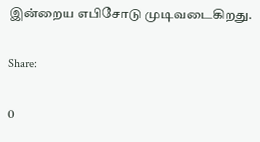இன்றைய எபிசோடு முடிவடைகிறது.

Share:

0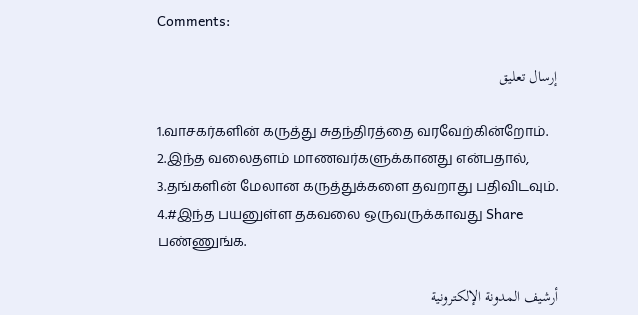Comments:

إرسال تعليق

1.வாசகர்களின் கருத்து சுதந்திரத்தை வரவேற்கின்றோம்.
2.இந்த வலைதளம் மாணவர்களுக்கானது என்பதால்,
3.தங்களின் மேலான கருத்துக்களை தவறாது பதிவிடவும்.
4.#இந்த பயனுள்ள தகவலை ஒருவருக்காவது Share பண்ணுங்க.

أرشيف المدونة الإلكترونية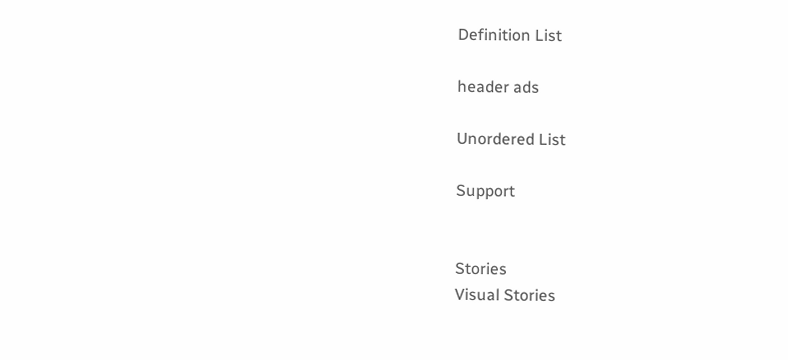Definition List

header ads

Unordered List

Support


Stories
Visual Stories